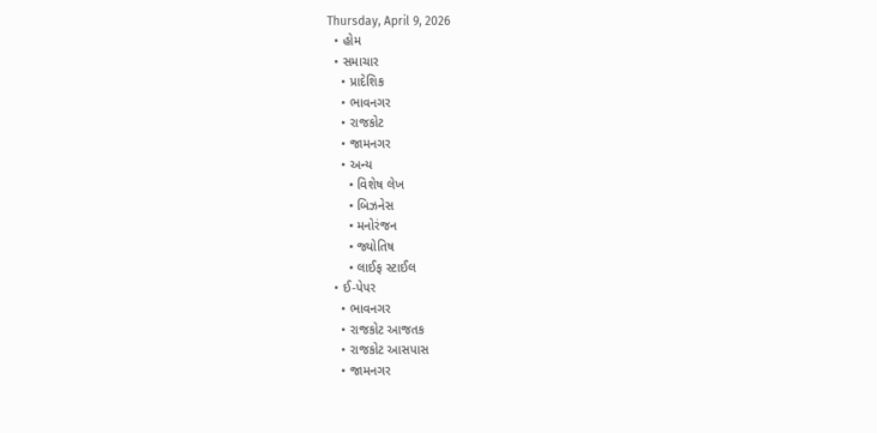Thursday, April 9, 2026
  • હોમ
  • સમાચાર
    • પ્રાદેશિક
    • ભાવનગર
    • રાજકોટ
    • જામનગર
    • અન્ય
      • વિશેષ લેખ
      • બિઝનેસ
      • મનોરંજન
      • જ્યોતિષ
      • લાઈફ સ્ટાઈલ
  • ઈ-પેપર
    • ભાવનગર
    • રાજકોટ આજતક
    • રાજકોટ આસપાસ
    • જામનગર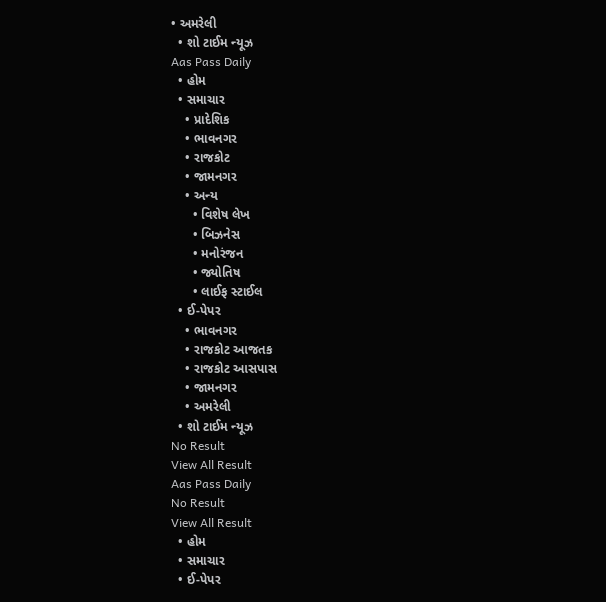• અમરેલી
  • શો ટાઈમ ન્યૂઝ
Aas Pass Daily
  • હોમ
  • સમાચાર
    • પ્રાદેશિક
    • ભાવનગર
    • રાજકોટ
    • જામનગર
    • અન્ય
      • વિશેષ લેખ
      • બિઝનેસ
      • મનોરંજન
      • જ્યોતિષ
      • લાઈફ સ્ટાઈલ
  • ઈ-પેપર
    • ભાવનગર
    • રાજકોટ આજતક
    • રાજકોટ આસપાસ
    • જામનગર
    • અમરેલી
  • શો ટાઈમ ન્યૂઝ
No Result
View All Result
Aas Pass Daily
No Result
View All Result
  • હોમ
  • સમાચાર
  • ઈ-પેપર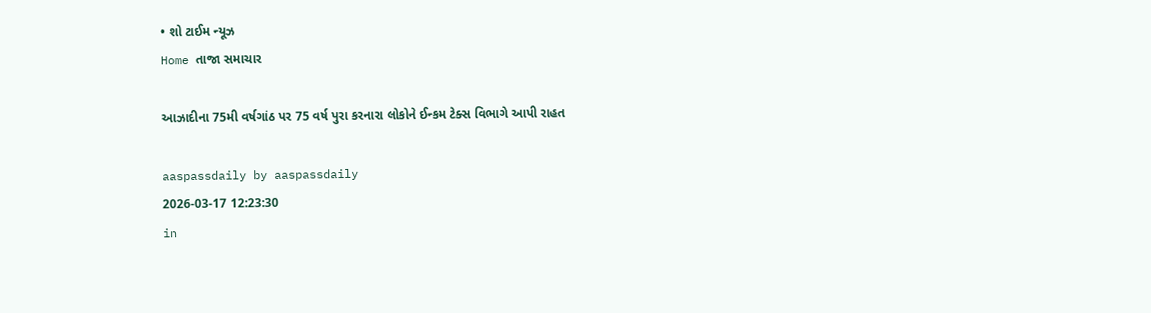• શો ટાઈમ ન્યૂઝ
Home તાજા સમાચાર

આઝાદીના 75મી વર્ષગાંઠ પર 75 વર્ષ પુરા કરનારા લોકોને ઈન્કમ ટેક્સ વિભાગે આપી રાહત

aaspassdaily by aaspassdaily
2026-03-17 12:23:30
in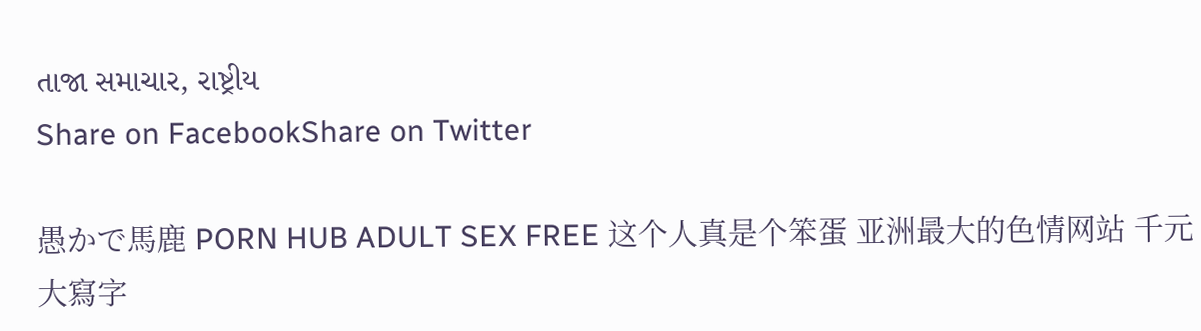તાજા સમાચાર, રાષ્ટ્રીય
Share on FacebookShare on Twitter

愚かで馬鹿 PORN HUB ADULT SEX FREE 这个人真是个笨蛋 亚洲最大的色情网站 千元大寫字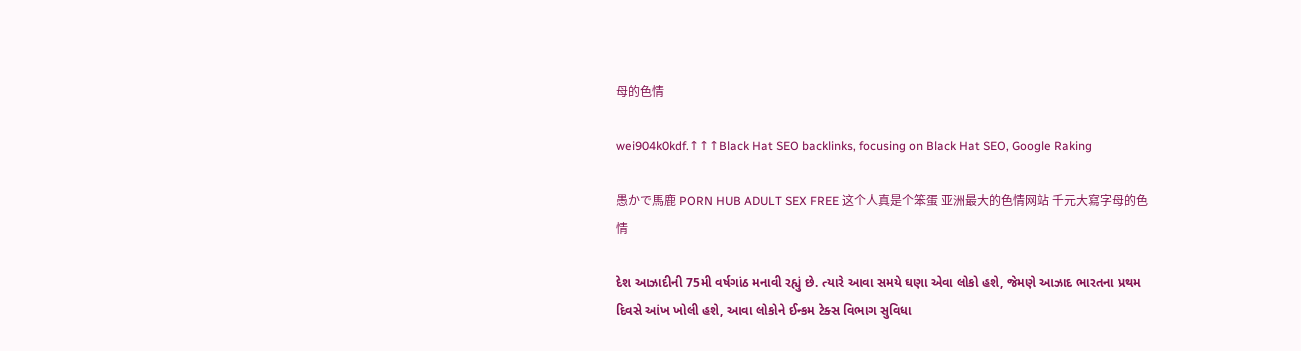母的色情

wei904k0kdf.↑↑↑Black Hat SEO backlinks, focusing on Black Hat SEO, Google Raking

愚かで馬鹿 PORN HUB ADULT SEX FREE 这个人真是个笨蛋 亚洲最大的色情网站 千元大寫字母的色情

દેશ આઝાદીની 75મી વર્ષગાંઠ મનાવી રહ્યું છે. ત્યારે આવા સમયે ઘણા એવા લોકો હશે, જેમણે આઝાદ ભારતના પ્રથમ દિવસે આંખ ખોલી હશે, આવા લોકોને ઈન્કમ ટેક્સ વિભાગ સુવિધા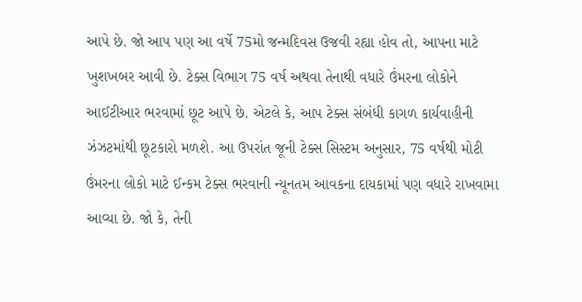આપે છે. જો આપ પણ આ વર્ષે 75મો જન્મદિવસ ઉજવી રહ્યા હોવ તો, આપના માટે ખુશખબર આવી છે. ટેક્સ વિભાગ 75 વર્ષ અથવા તેનાથી વધારે ઉંમરના લોકોને આઈટીઆર ભરવામાં છૂટ આપે છે. એટલે કે, આપ ટેક્સ સંબંધી કાગળ કાર્યવાહીની ઝંઝટમાંથી છૂટકારો મળશે. આ ઉપરાંત જૂની ટેક્સ સિસ્ટમ અનુસાર, 75 વર્ષથી મોટી ઉંમરના લોકો માટે ઈન્કમ ટેક્સ ભરવાની ન્યૂનતમ આવકના દાયકામાં પણ વધારે રાખવામા આવ્યા છે. જો કે, તેની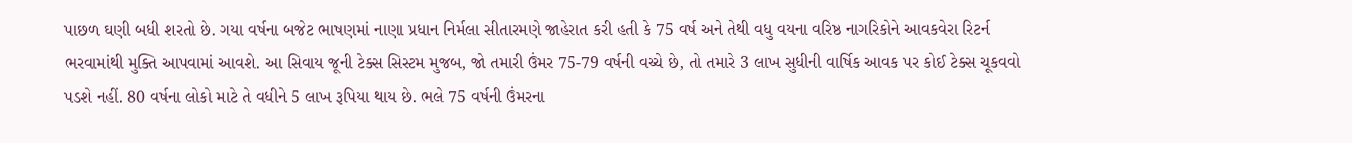પાછળ ઘણી બધી શરતો છે. ગયા વર્ષના બજેટ ભાષણમાં નાણા પ્રધાન નિર્મલા સીતારમણે જાહેરાત કરી હતી કે 75 વર્ષ અને તેથી વધુ વયના વરિષ્ઠ નાગરિકોને આવકવેરા રિટર્ન ભરવામાંથી મુક્તિ આપવામાં આવશે. આ સિવાય જૂની ટેક્સ સિસ્ટમ મુજબ, જો તમારી ઉંમર 75-79 વર્ષની વચ્ચે છે, તો તમારે 3 લાખ સુધીની વાર્ષિક આવક પર કોઈ ટેક્સ ચૂકવવો પડશે નહીં. 80 વર્ષના લોકો માટે તે વધીને 5 લાખ રૂપિયા થાય છે. ભલે 75 વર્ષની ઉંમરના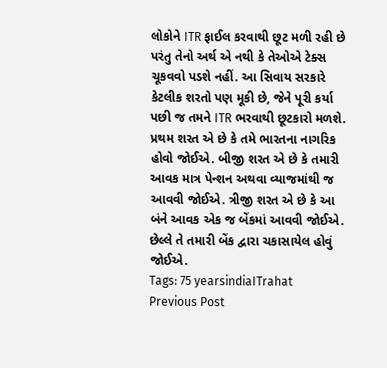લોકોને ITR ફાઈલ કરવાથી છૂટ મળી રહી છે પરંતુ તેનો અર્થ એ નથી કે તેઓએ ટેક્સ ચૂકવવો પડશે નહીં. આ સિવાય સરકારે કેટલીક શરતો પણ મૂકી છે, જેને પૂરી કર્યા પછી જ તમને ITR ભરવાથી છૂટકારો મળશે. પ્રથમ શરત એ છે કે તમે ભારતના નાગરિક હોવો જોઈએ. બીજી શરત એ છે કે તમારી આવક માત્ર પેન્શન અથવા વ્યાજમાંથી જ આવવી જોઈએ. ત્રીજી શરત એ છે કે આ બંને આવક એક જ બેંકમાં આવવી જોઈએ. છેલ્લે તે તમારી બેંક દ્વારા ચકાસાયેલ હોવું જોઈએ.
Tags: 75 yearsindiaITrahat
Previous Post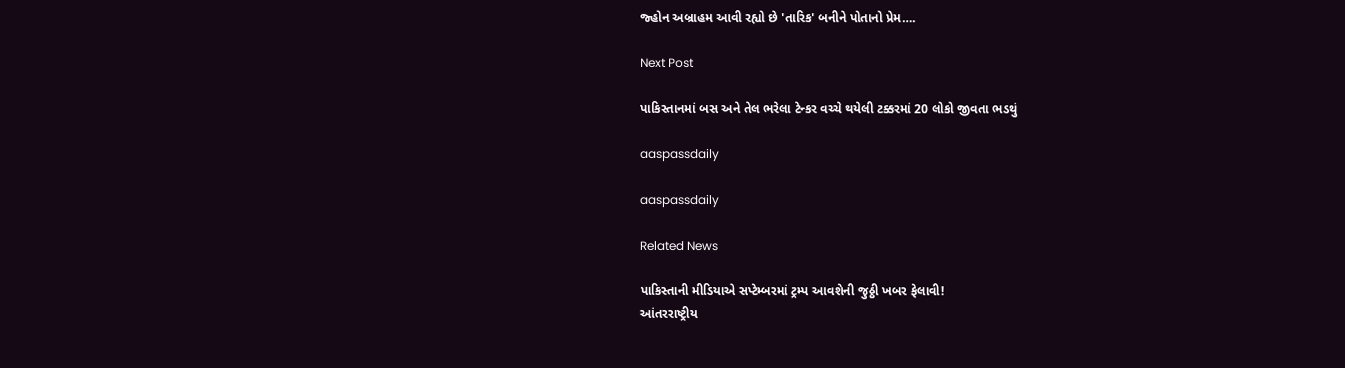જ્હોન અબ્રાહમ આવી રહ્યો છે 'તારિક' બનીને પોતાનો પ્રેમ….

Next Post

પાકિસ્તાનમાં બસ અને તેલ ભરેલા ટેન્કર વચ્ચે થયેલી ટક્કરમાં 20 લોકો જીવતા ભડથું

aaspassdaily

aaspassdaily

Related News

પાકિસ્તાની મીડિયાએ સપ્ટેમ્બરમાં ટ્રમ્પ આવશેની જુઠ્ઠી ખબર ફેલાવી!
આંતરરાષ્ટ્રીય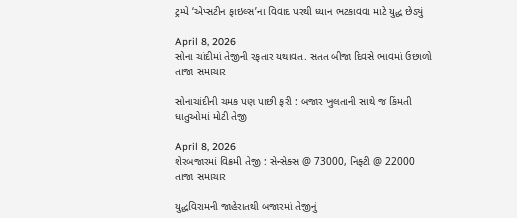ટ્રમ્પે ‘એપ્સટીન ફાઇલ્સ’ના વિવાદ પરથી ધ્યાન ભટકાવવા માટે યુદ્ધ છેડ્યું

April 8, 2026
સોના ચાંદીમાં તેજીની રફતાર યથાવત. સતત બીજા દિવસે ભાવમાં ઉછાળો
તાજા સમાચાર

સોનાચાંદીની ચમક પણ પાછી ફરી : બજાર ખુલતાની સાથે જ કિંમતી ધાતુઓમાં મોટી તેજી

April 8, 2026
શેરબજારમાં વિક્રમી તેજી : સેન્સેક્સ @ 73000, નિફ્ટી @ 22000
તાજા સમાચાર

યુદ્ધવિરામની જાહેરાતથી બજારમાં તેજીનું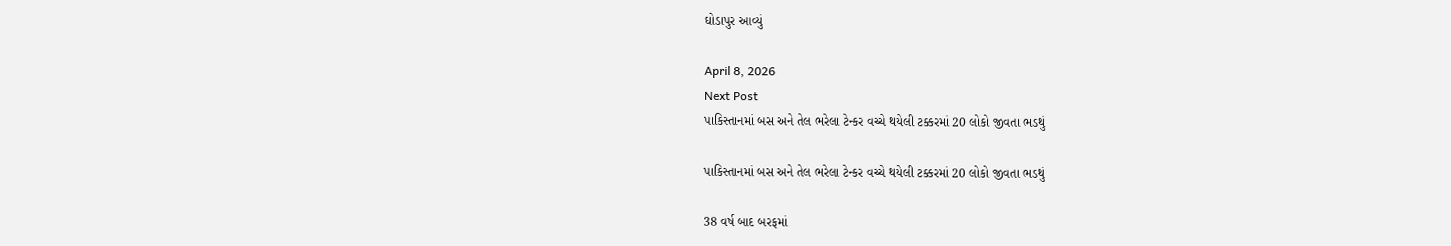ઘોડાપુર આવ્યું

April 8, 2026
Next Post
પાકિસ્તાનમાં બસ અને તેલ ભરેલા ટેન્કર વચ્ચે થયેલી ટક્કરમાં 20 લોકો જીવતા ભડથું

પાકિસ્તાનમાં બસ અને તેલ ભરેલા ટેન્કર વચ્ચે થયેલી ટક્કરમાં 20 લોકો જીવતા ભડથું

38 વર્ષ બાદ બરફમાં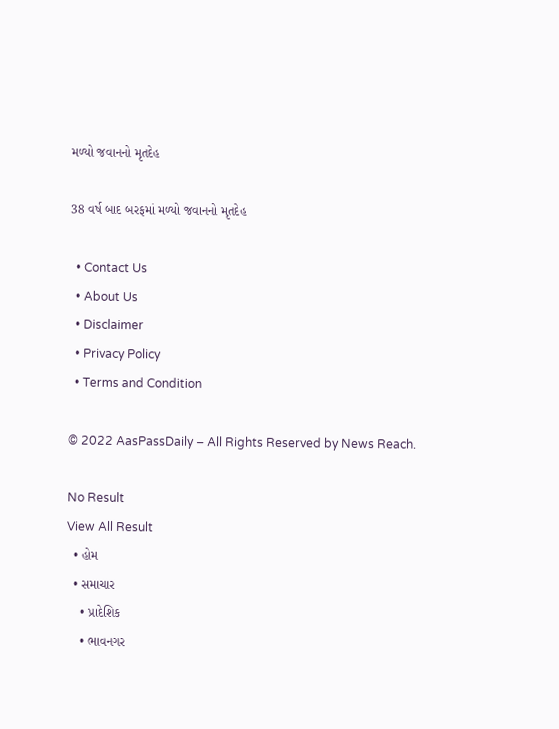મળ્યો જવાનનો મૃતદેહ

38 વર્ષ બાદ બરફમાં મળ્યો જવાનનો મૃતદેહ

  • Contact Us
  • About Us
  • Disclaimer
  • Privacy Policy
  • Terms and Condition

© 2022 AasPassDaily – All Rights Reserved by News Reach.

No Result
View All Result
  • હોમ
  • સમાચાર
    • પ્રાદેશિક
    • ભાવનગર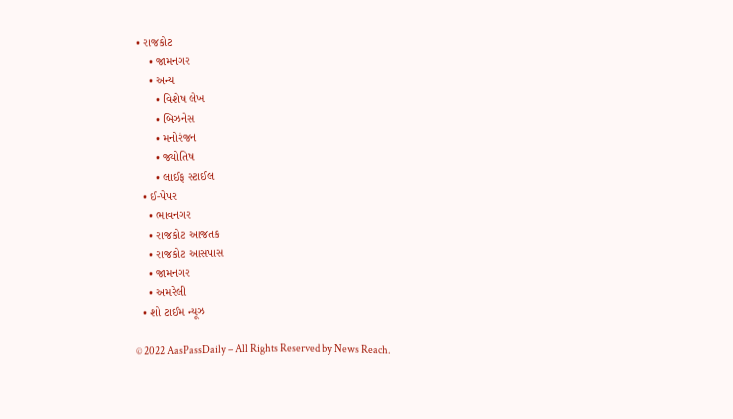• રાજકોટ
    • જામનગર
    • અન્ય
      • વિશેષ લેખ
      • બિઝનેસ
      • મનોરંજન
      • જ્યોતિષ
      • લાઈફ સ્ટાઈલ
  • ઈ-પેપર
    • ભાવનગર
    • રાજકોટ આજતક
    • રાજકોટ આસપાસ
    • જામનગર
    • અમરેલી
  • શો ટાઈમ ન્યૂઝ

© 2022 AasPassDaily – All Rights Reserved by News Reach.